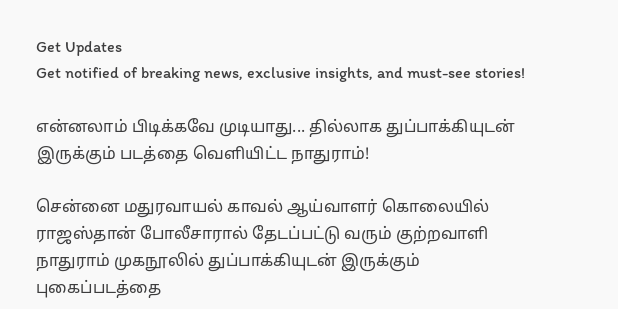Get Updates
Get notified of breaking news, exclusive insights, and must-see stories!

என்னலாம் பிடிக்கவே முடியாது... தில்லாக துப்பாக்கியுடன் இருக்கும் படத்தை வெளியிட்ட நாதுராம்!

சென்னை மதுரவாயல் காவல் ஆய்வாளர் கொலையில் ராஜஸ்தான் போலீசாரால் தேடப்பட்டு வரும் குற்றவாளி நாதுராம் முகநூலில் துப்பாக்கியுடன் இருக்கும் புகைப்படத்தை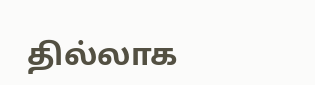தில்லாக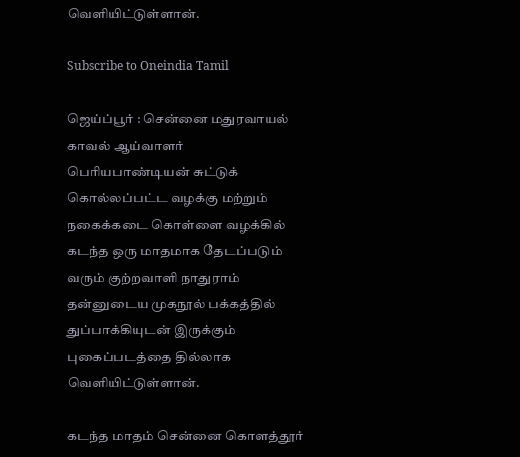வெளியிட்டுள்ளான்.

Subscribe to Oneindia Tamil

ஜெய்ப்பூர் : சென்னை மதுரவாயல் காவல் ஆய்வாளர் பெரியபாண்டியன் சுட்டுக் கொல்லப்பட்ட வழக்கு மற்றும் நகைக்கடை கொள்ளை வழக்கில் கடந்த ஒரு மாதமாக தேடப்படும் வரும் குற்றவாளி நாதுராம் தன்னுடைய முகநூல் பக்கத்தில் துப்பாக்கியுடன் இருக்கும் புகைப்படத்தை தில்லாக வெளியிட்டுள்ளான்.

கடந்த மாதம் சென்னை கொளத்தூர்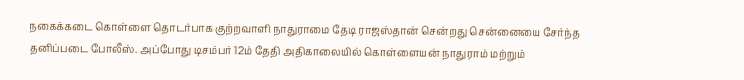நகைக்கடை கொள்ளை தொடர்பாக குற்றவாளி நாதுராமை தேடி ராஜஸ்தான் சென்றது சென்னையை சேர்ந்த தனிப்படை போலீஸ். அப்போது டிசம்பர் 12ம் தேதி அதிகாலையில் கொள்ளையன் நாதுராம் மற்றும்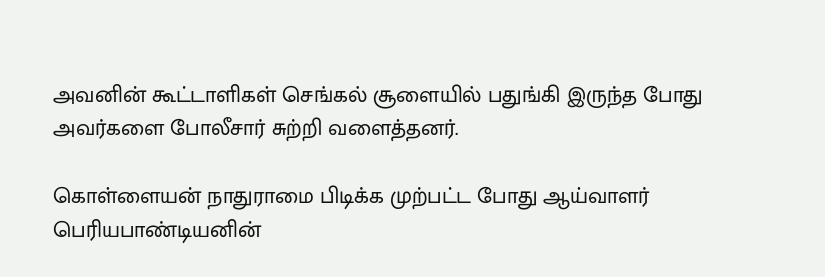அவனின் கூட்டாளிகள் செங்கல் சூளையில் பதுங்கி இருந்த போது அவர்களை போலீசார் சுற்றி வளைத்தனர்.

கொள்ளையன் நாதுராமை பிடிக்க முற்பட்ட போது ஆய்வாளர் பெரியபாண்டியனின்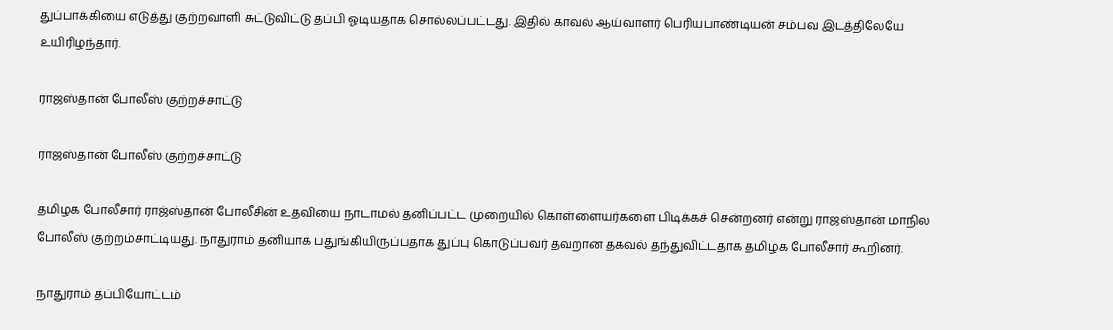துப்பாக்கியை எடுத்து குற்றவாளி சுட்டுவிட்டு தப்பி ஓடியதாக சொல்லப்பட்டது. இதில் காவல் ஆய்வாளர் பெரியபாண்டியன் சம்பவ இடத்திலேயே உயிரிழந்தார்.

ராஜஸ்தான் போலீஸ் குற்றச்சாட்டு

ராஜஸ்தான் போலீஸ் குற்றச்சாட்டு

தமிழக போலீசார் ராஜ்ஸ்தான் போலீசின் உதவியை நாடாமல் தனிப்பட்ட முறையில் கொள்ளையர்களை பிடிக்கச் சென்றனர் என்று ராஜஸ்தான் மாநில போலீஸ் குற்றம்சாட்டியது. நாதுராம் தனியாக பதுங்கியிருப்பதாக துப்பு கொடுப்பவர் தவறான தகவல் தந்துவிட்டதாக தமிழக போலீசார் கூறினர்.

நாதுராம் தப்பியோட்டம்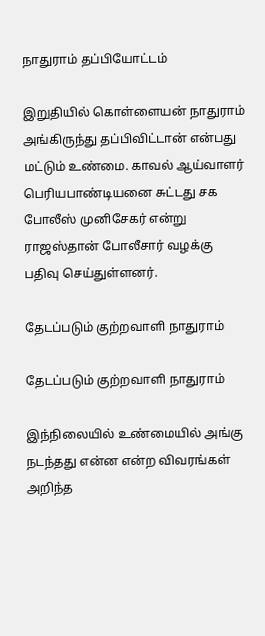நாதுராம் தப்பியோட்டம்

இறுதியில் கொள்ளையன் நாதுராம் அங்கிருந்து தப்பிவிட்டான் என்பது மட்டும் உண்மை. காவல் ஆய்வாளர் பெரியபாண்டியனை சுட்டது சக போலீஸ் முனிசேகர் என்று ராஜஸ்தான் போலீசார் வழக்கு பதிவு செய்துள்ளனர்.

தேடப்படும் குற்றவாளி நாதுராம்

தேடப்படும் குற்றவாளி நாதுராம்

இந்நிலையில் உண்மையில் அங்கு நடந்தது என்ன என்ற விவரங்கள் அறிந்த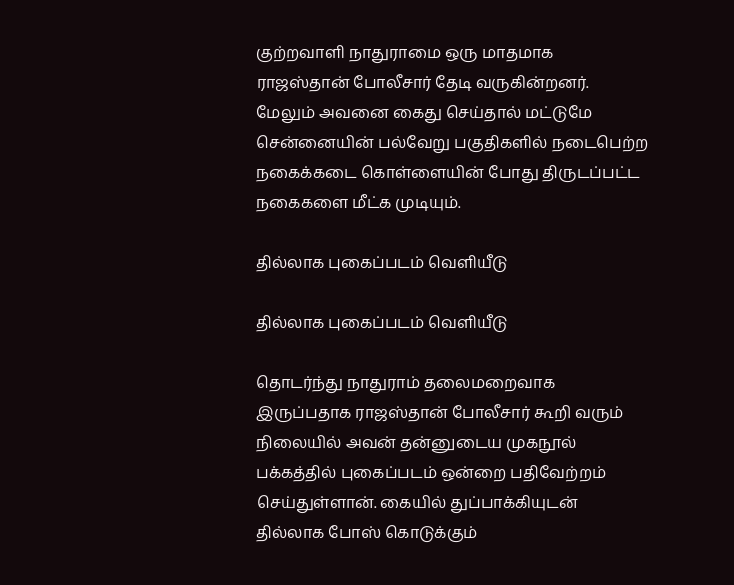குற்றவாளி நாதுராமை ஒரு மாதமாக ராஜஸ்தான் போலீசார் தேடி வருகின்றனர். மேலும் அவனை கைது செய்தால் மட்டுமே சென்னையின் பல்வேறு பகுதிகளில் நடைபெற்ற நகைக்கடை கொள்ளையின் போது திருடப்பட்ட நகைகளை மீட்க முடியும்.

தில்லாக புகைப்படம் வெளியீடு

தில்லாக புகைப்படம் வெளியீடு

தொடர்ந்து நாதுராம் தலைமறைவாக இருப்பதாக ராஜஸ்தான் போலீசார் கூறி வரும் நிலையில் அவன் தன்னுடைய முகநூல் பக்கத்தில் புகைப்படம் ஒன்றை பதிவேற்றம் செய்துள்ளான். கையில் துப்பாக்கியுடன் தில்லாக போஸ் கொடுக்கும்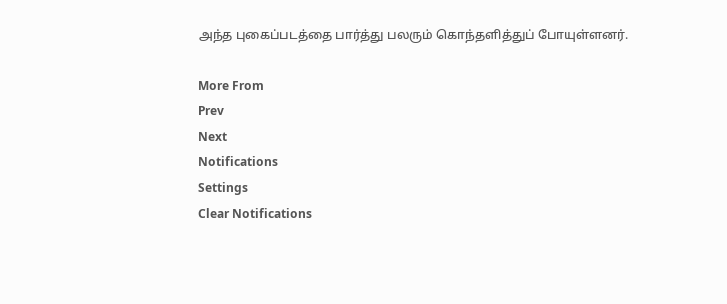அந்த புகைப்படத்தை பார்த்து பலரும் கொந்தளித்துப் போயுள்ளனர்.

More From
Prev
Next
Notifications
Settings
Clear Notifications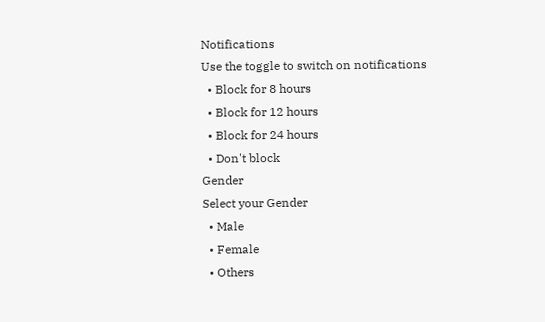Notifications
Use the toggle to switch on notifications
  • Block for 8 hours
  • Block for 12 hours
  • Block for 24 hours
  • Don't block
Gender
Select your Gender
  • Male
  • Female
  • Others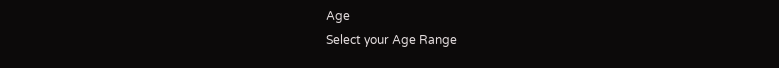Age
Select your Age Range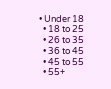• Under 18
  • 18 to 25
  • 26 to 35
  • 36 to 45
  • 45 to 55
  • 55+